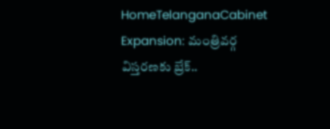HomeTelanganaCabinet Expansion: మంత్రివర్గ విస్తరణకు బ్రేక్..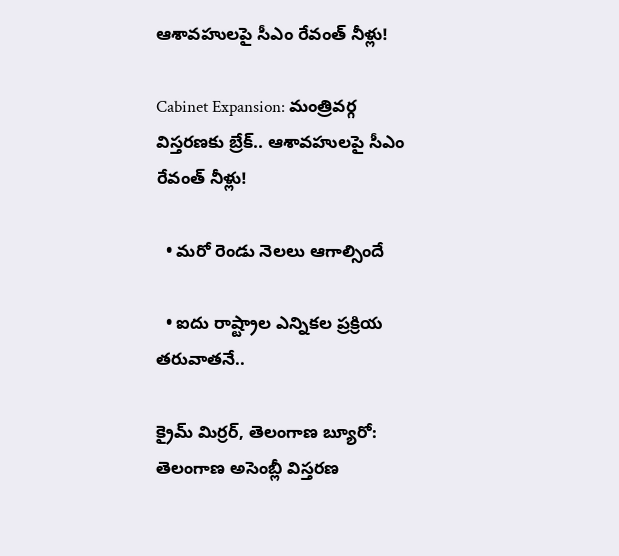ఆశావహులపై సీఎం రేవంత్ నీళ్లు!

Cabinet Expansion: మంత్రివర్గ విస్తరణకు బ్రేక్.. ఆశావహులపై సీఎం రేవంత్ నీళ్లు!

  • మరో రెండు నెలలు ఆగాల్సిందే

  • ఐదు రాష్ట్రాల ఎన్నికల ప్రక్రియ తరువాతనే..

క్రైమ్ మిర్రర్, తెలంగాణ బ్యూరో: తెలంగాణ అసెంబ్లీ విస్తరణ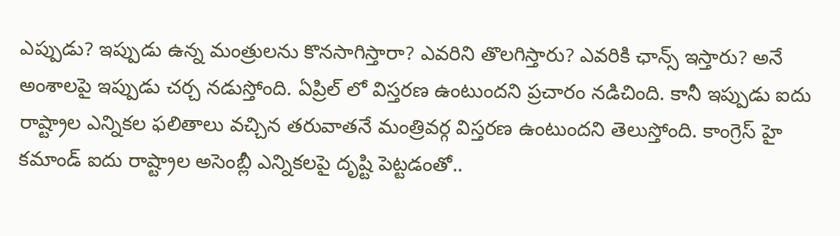ఎప్పుడు? ఇప్పుడు ఉన్న మంత్రులను కొనసాగిస్తారా? ఎవరిని తొలగిస్తారు? ఎవరికి ఛాన్స్ ఇస్తారు? అనే అంశాలపై ఇప్పుడు చర్చ నడుస్తోంది. ఏప్రిల్ లో విస్తరణ ఉంటుందని ప్రచారం నడిచింది. కానీ ఇప్పుడు ఐదు రాష్ట్రాల ఎన్నికల ఫలితాలు వచ్చిన తరువాతనే మంత్రివర్గ విస్తరణ ఉంటుందని తెలుస్తోంది. కాంగ్రెస్ హై కమాండ్ ఐదు రాష్ట్రాల అసెంబ్లీ ఎన్నికలపై దృష్టి పెట్టడంతో..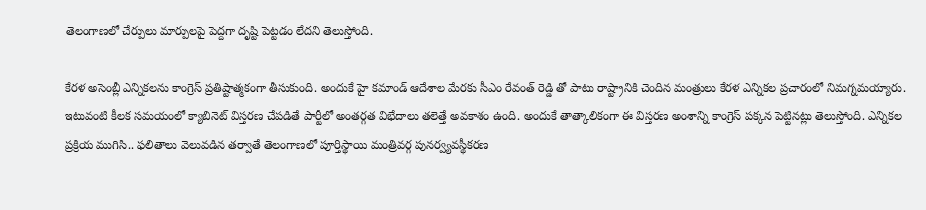తెలంగాణలో చేర్పులు మార్పులపై పెద్దగా దృష్టి పెట్టడం లేదని తెలుస్తోంది.

కేరళ అసెంబ్లీ ఎన్నికలను కాంగ్రెస్ ప్రతిష్టాత్మకంగా తీసుకుంది. అందుకే హై కమాండ్ ఆదేశాల మేరకు సీఎం రేవంత్ రెడ్డి తో పాటు రాష్ట్రానికి చెందిన మంత్రులు కేరళ ఎన్నికల ప్రచారంలో నిమగ్నమయ్యారు. ఇటువంటి కీలక సమయంలో క్యాబినెట్ విస్తరణ చేపడితే పార్టీలో అంతర్గత విభేదాలు తలెత్తే అవకాశం ఉంది. అందుకే తాత్కాలికంగా ఈ విస్తరణ అంశాన్ని కాంగ్రెస్ పక్కన పెట్టినట్లు తెలుస్తోంది. ఎన్నికల ప్రక్రియ ముగిసి.. ఫలితాలు వెలువడిన తర్వాతే తెలంగాణలో పూర్తిస్థాయి మంత్రివర్గ పునర్వ్యవస్థీకరణ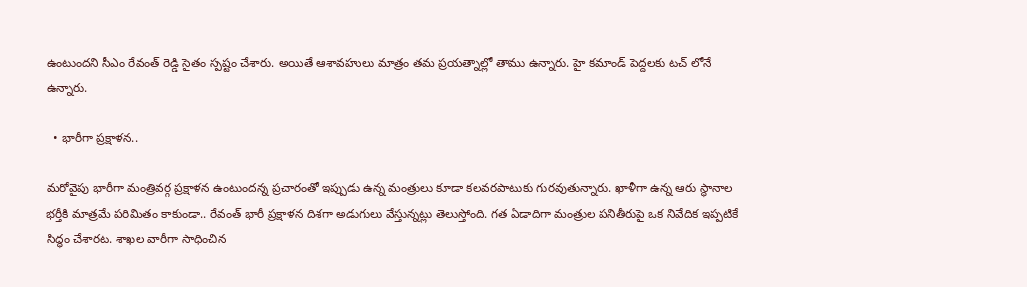ఉంటుందని సీఎం రేవంత్ రెడ్డి సైతం స్పష్టం చేశారు. అయితే ఆశావహులు మాత్రం తమ ప్రయత్నాల్లో తాము ఉన్నారు. హై కమాండ్ పెద్దలకు టచ్ లోనే ఉన్నారు.

  • భారీగా ప్రక్షాళన..

మరోవైపు భారీగా మంత్రివర్గ ప్రక్షాళన ఉంటుందన్న ప్రచారంతో ఇప్పుడు ఉన్న మంత్రులు కూడా కలవరపాటుకు గురవుతున్నారు. ఖాళీగా ఉన్న ఆరు స్థానాల భర్తీకి మాత్రమే పరిమితం కాకుండా.. రేవంత్ భారీ ప్రక్షాళన దిశగా అడుగులు వేస్తున్నట్లు తెలుస్తోంది. గత ఏడాదిగా మంత్రుల పనితీరుపై ఒక నివేదిక ఇప్పటికే సిద్ధం చేశారట. శాఖల వారీగా సాధించిన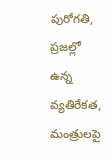పురోగతి, ప్రజల్లో ఉన్న వ్యతిరేకత, మంత్రులపై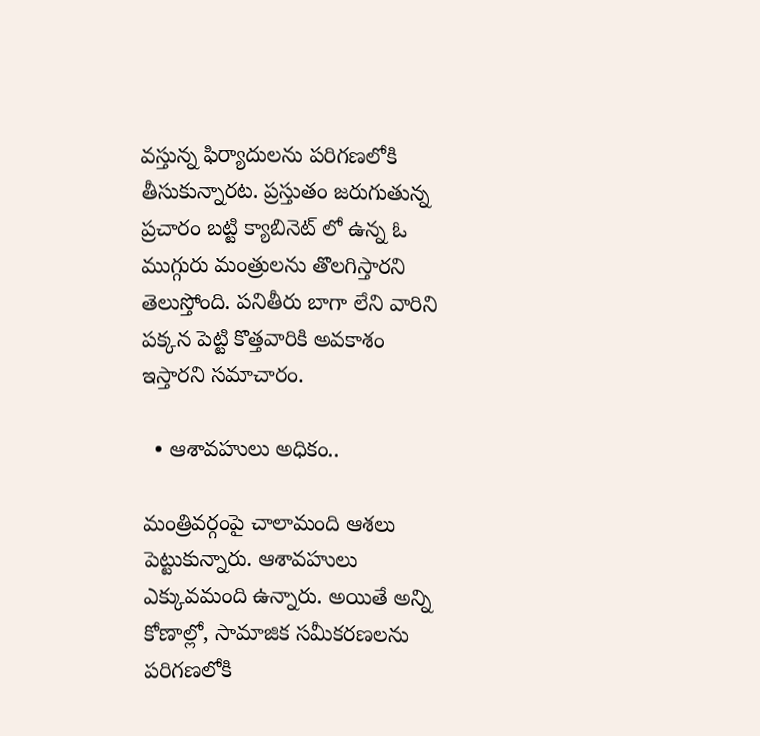వస్తున్న ఫిర్యాదులను పరిగణలోకి తీసుకున్నారట. ప్రస్తుతం జరుగుతున్న ప్రచారం బట్టి క్యాబినెట్ లో ఉన్న ఓ ముగ్గురు మంత్రులను తొలగిస్తారని తెలుస్తోంది. పనితీరు బాగా లేని వారిని పక్కన పెట్టి కొత్తవారికి అవకాశం ఇస్తారని సమాచారం.

  • ఆశావహులు అధికం..

మంత్రివర్గంపై చాలామంది ఆశలు పెట్టుకున్నారు. ఆశావహులు ఎక్కువమంది ఉన్నారు. అయితే అన్ని కోణాల్లో, సామాజిక సమీకరణలను పరిగణలోకి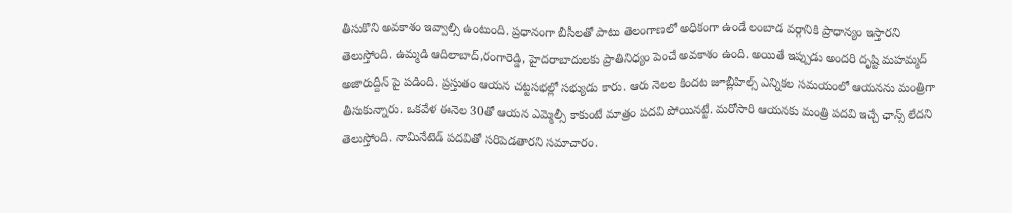తీసుకొని అవకాశం ఇవ్వాల్సి ఉంటుంది. ప్రధానంగా బీసీలతో పాటు తెలంగాణలో అధికంగా ఉండే లంబాడ వర్గానికి ప్రాధాన్యం ఇస్తారని తెలుస్తోంది. ఉమ్మడి ఆదిలాబాద్,రంగారెడ్డి, హైదరాబాదులకు ప్రాతినిధ్యం పెంచే అవకాశం ఉంది. అయితే ఇప్పుడు అందరి దృష్టి మహమ్మద్ అజారుద్దీన్ పై పడింది. ప్రస్తుతం ఆయన చట్టసభల్లో సభ్యుడు కారు. ఆరు నెలల కిందట జూబ్లీహిల్స్ ఎన్నికల సమయంలో ఆయనను మంత్రిగా తీసుకున్నారు. ఒకవేళ ఈనెల 30తో ఆయన ఎమ్మెల్సీ కాకుంటే మాత్రం పదవి పోయినట్టే. మరోసారి ఆయనకు మంత్రి పదవి ఇచ్చే ఛాన్స్ లేదని తెలుస్తోంది. నామినేటెడ్ పదవితో సరిపెడతారని సమాచారం.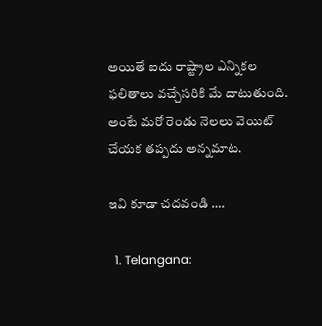అయితే ఐదు రాష్ట్రాల ఎన్నికల ఫలితాలు వచ్చేసరికి మే దాటుతుంది. అంటే మరో రెండు నెలలు వెయిట్ చేయక తప్పదు అన్నమాట.

ఇవి కూడా చదవండి ….

  1. Telangana: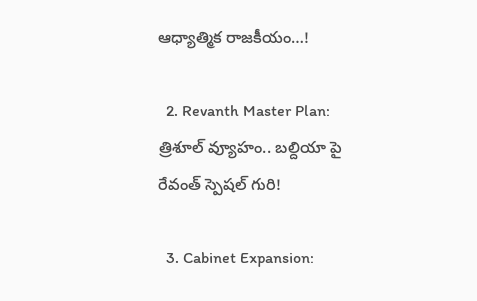ఆధ్యాత్మిక రాజకీయం…!

  2. Revanth Master Plan: త్రిశూల్ వ్యూహం.. బల్దియా పై రేవంత్ స్పెషల్ గురి!

  3. Cabinet Expansion: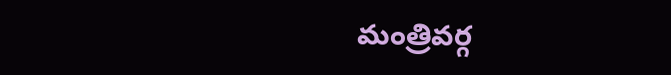మంత్రివర్గ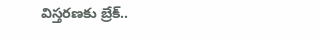విస్తరణకు బ్రేక్..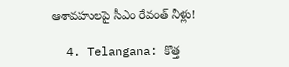ఆశావహులపై సీఎం రేవంత్ నీళ్లు!

  4. Telangana: కొత్త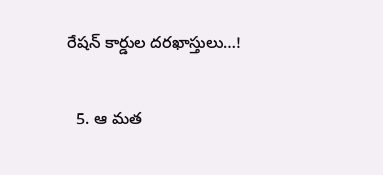రేషన్ కార్డుల దరఖాస్తులు…!

  5. ఆ మత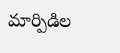మార్పిడిల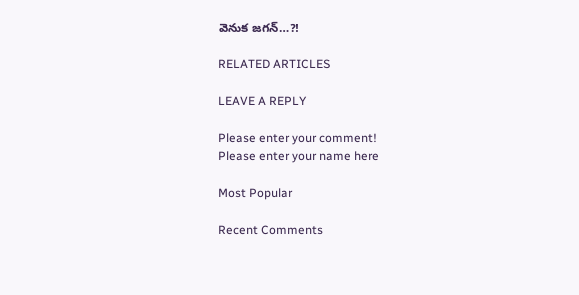వెనుక జగన్…?!

RELATED ARTICLES

LEAVE A REPLY

Please enter your comment!
Please enter your name here

Most Popular

Recent Comments